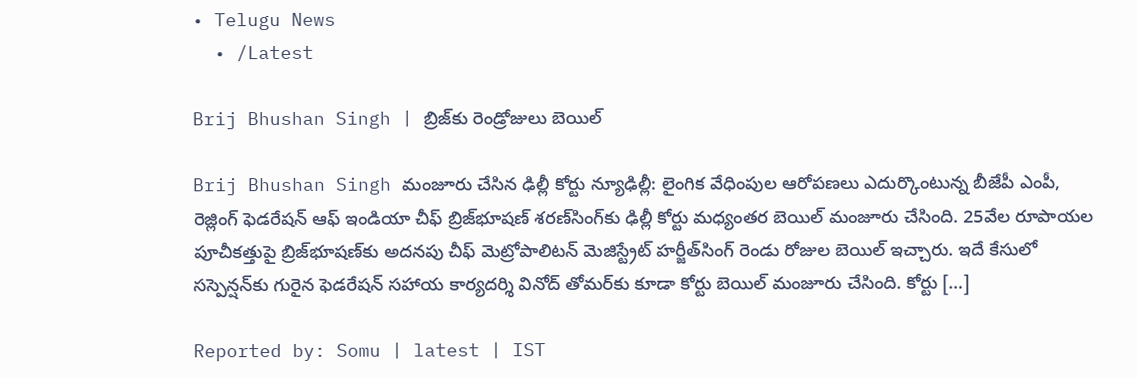• Telugu News
  • /Latest

Brij Bhushan Singh | బ్రిజ్‌కు రెండ్రోజులు బెయిల్

Brij Bhushan Singh మంజూరు చేసిన ఢిల్లీ కోర్టు న్యూఢిల్లీ: లైంగిక వేధింపుల ఆరోపణలు ఎదుర్కొంటున్న బీజేపీ ఎంపీ, రెజ్లింగ్‌ ఫెడరేషన్‌ ఆఫ్‌ ఇండియా చీఫ్‌ బ్రిజ్‌భూషణ్‌ శరణ్‌సింగ్‌కు ఢిల్లీ కోర్టు మధ్యంతర బెయిల్‌ మంజూరు చేసింది. 25వేల రూపాయల పూచీకత్తుపై బ్రిజ్‌భూషణ్‌కు అదనపు చీఫ్‌ మెట్రోపాలిటన్‌ మెజిస్ట్రేట్‌ హర్జీత్‌సింగ్‌ రెండు రోజుల బెయిల్‌ ఇచ్చారు. ఇదే కేసులో సస్పెన్షన్‌కు గురైన ఫెడరేషన్‌ సహాయ కార్యదర్శి వినోద్‌ తోమర్‌కు కూడా కోర్టు బెయిల్‌ మంజూరు చేసింది. కోర్టు […]

Reported by: Somu | latest | IST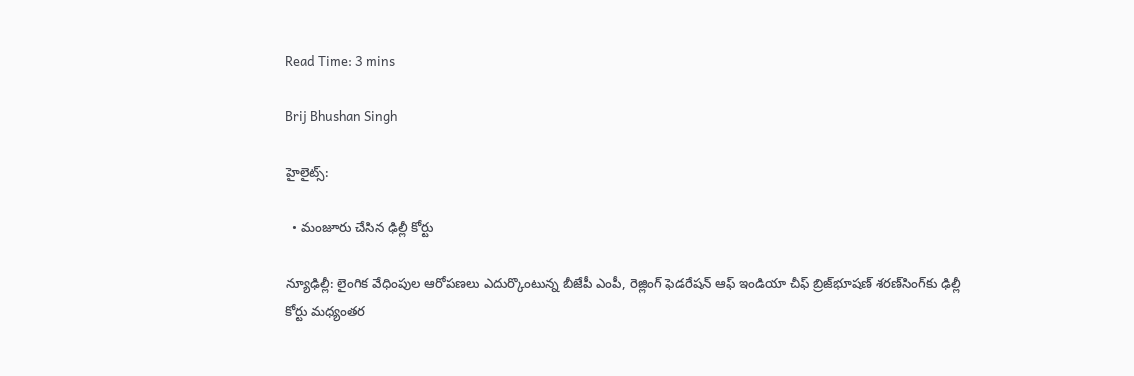Read Time: 3 mins

Brij Bhushan Singh

హైలైట్స్:

  • మంజూరు చేసిన ఢిల్లీ కోర్టు

న్యూఢిల్లీ: లైంగిక వేధింపుల ఆరోపణలు ఎదుర్కొంటున్న బీజేపీ ఎంపీ, రెజ్లింగ్‌ ఫెడరేషన్‌ ఆఫ్‌ ఇండియా చీఫ్‌ బ్రిజ్‌భూషణ్‌ శరణ్‌సింగ్‌కు ఢిల్లీ కోర్టు మధ్యంతర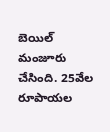బెయిల్‌ మంజూరు చేసింది. 25వేల రూపాయల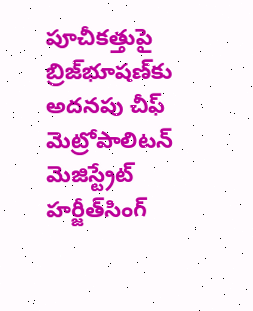పూచీకత్తుపై బ్రిజ్‌భూషణ్‌కు అదనపు చీఫ్‌ మెట్రోపాలిటన్‌ మెజిస్ట్రేట్‌ హర్జీత్‌సింగ్‌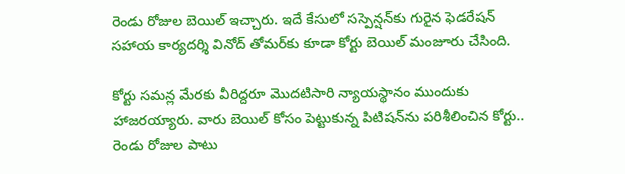రెండు రోజుల బెయిల్‌ ఇచ్చారు. ఇదే కేసులో సస్పెన్షన్‌కు గురైన ఫెడరేషన్‌ సహాయ కార్యదర్శి వినోద్‌ తోమర్‌కు కూడా కోర్టు బెయిల్‌ మంజూరు చేసింది.

కోర్టు సమన్ల మేరకు వీరిద్దరూ మొదటిసారి న్యాయస్థానం ముందుకు హాజరయ్యారు. వారు బెయిల్‌ కోసం పెట్టుకున్న పిటిషన్‌ను పరిశీలించిన కోర్టు.. రెండు రోజుల పాటు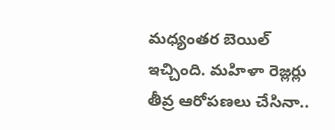మధ్యంతర బెయిల్‌ ఇచ్చింది. మహిళా రెజ్లర్లు తీవ్ర ఆరోపణలు చేసినా..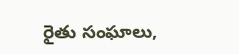రైతు సంఘాలు,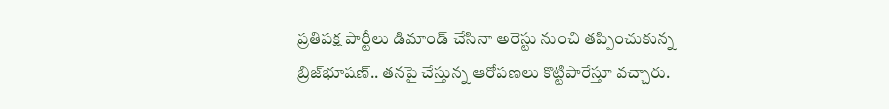ప్రతిపక్ష పార్టీలు డిమాండ్‌ చేసినా అరెస్టు నుంచి తప్పించుకున్న బ్రిజ్‌భూషణ్‌.. తనపై చేస్తున్న ఆరోపణలు కొట్టిపారేస్తూ వచ్చారు.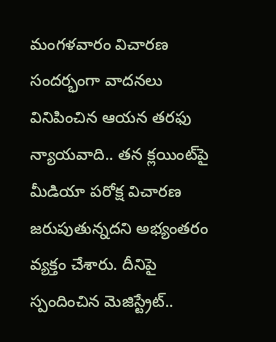మంగళవారం విచారణ సందర్భంగా వాదనలు వినిపించిన ఆయన తరఫు న్యాయవాది.. తన క్లయింట్‌పై మీడియా పరోక్ష విచారణ జరుపుతున్నదని అభ్యంతరం వ్యక్తం చేశారు. దీనిపై స్పందించిన మెజిస్ట్రేట్‌..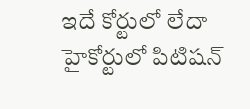ఇదే కోర్టులో లేదా హైకోర్టులో పిటిషన్‌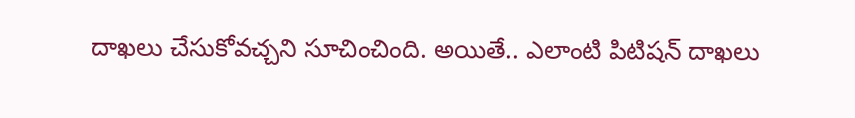దాఖలు చేసుకోవచ్చని సూచించింది. అయితే.. ఎలాంటి పిటిషన్‌ దాఖలు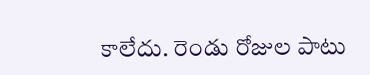కాలేదు. రెండు రోజుల పాటు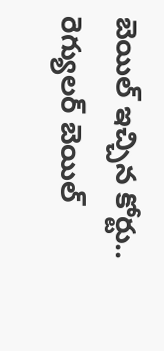బెయిల్‌ ఇచ్చిన కోర్టు.. రెగ్యులర్‌ బెయిల్‌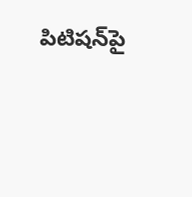పిటిషన్‌పై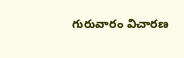గురువారం విచారణ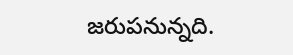జరుపనున్నది.